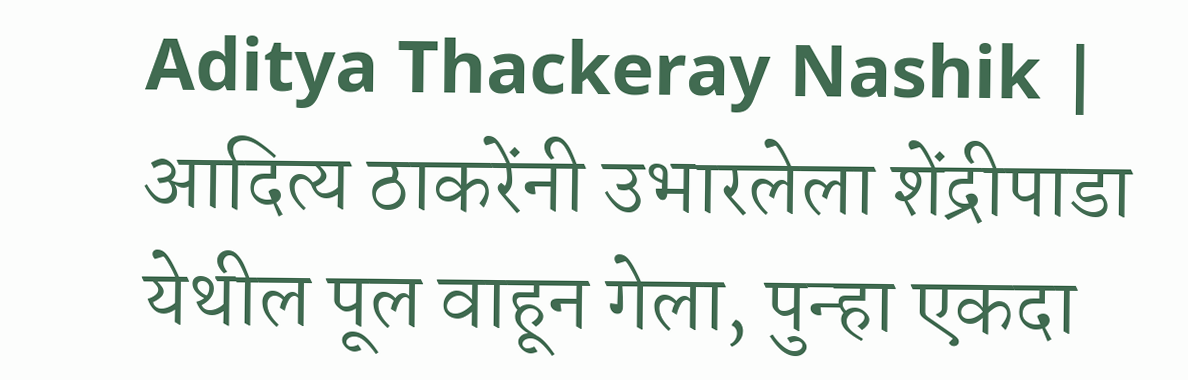Aditya Thackeray Nashik | आदित्य ठाकरेंनी उभारलेला शेंद्रीपाडा येथील पूल वाहून गेला, पुन्हा एकदा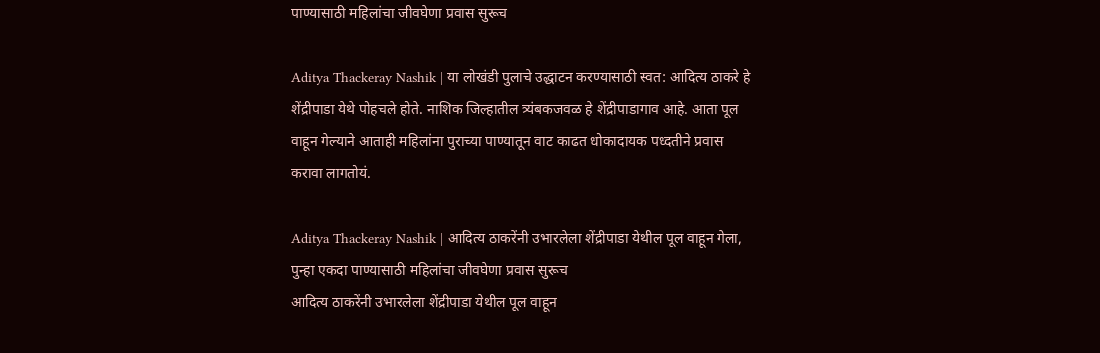पाण्यासाठी महिलांचा जीवघेणा प्रवास सुरूच

Aditya Thackeray Nashik | या लोखंडी पुलाचे उद्धाटन करण्यासाठी स्वत: आदित्य ठाकरे हे शेंद्रीपाडा येथे पोहचले होते. नाशिक जिल्हातील त्र्यंबकजवळ हे शेंद्रीपाडागाव आहे. आता पूल वाहून गेल्याने आताही महिलांना पुराच्या पाण्यातून वाट काढत धोकादायक पध्दतीने प्रवास करावा लागतोयं.

Aditya Thackeray Nashik | आदित्य ठाकरेंनी उभारलेला शेंद्रीपाडा येथील पूल वाहून गेला, पुन्हा एकदा पाण्यासाठी महिलांचा जीवघेणा प्रवास सुरूच
आदित्य ठाकरेंनी उभारलेला शेंद्रीपाडा येथील पूल वाहून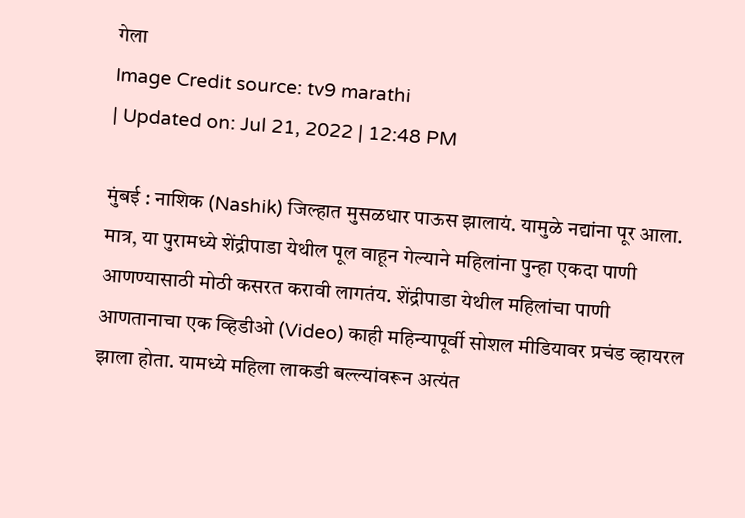गेला
Image Credit source: tv9 marathi
| Updated on: Jul 21, 2022 | 12:48 PM

मुंबई : नाशिक (Nashik) जिल्हात मुसळधार पाऊस झालायं. यामुळे नद्यांना पूर आला. मात्र, या पुरामध्ये शेंद्रीपाडा येथील पूल वाहून गेल्याने महिलांना पुन्हा एकदा पाणी आणण्यासाठी मोठी कसरत करावी लागतंय. शेंद्रीपाडा येथील महिलांचा पाणी आणतानाचा एक व्हिडीओ (Video) काही महिन्यापूर्वी सोशल मीडियावर प्रचंड व्हायरल झाला होता. यामध्ये महिला लाकडी बल्ल्यांवरून अत्यंत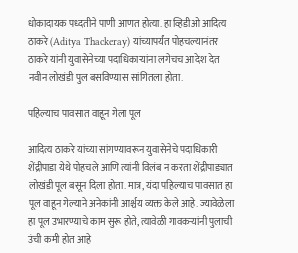धोकादायक पध्दतीने पाणी आणत होत्या. हा व्हिडीओ आदित्य ठाकरे (Aditya Thackeray) यांच्यापर्यंत पोहचल्यानंतर ठाकरे यांनी युवासेनेच्या पदाधिकाऱ्यांना लगेचच आदेश देत नवीन लोखंडी पुल बसविण्यास सांगितला होता.

पहिल्याच पावसात वाहून गेला पूल

आदित्य ठाकरे यांच्या सांगण्यावरून युवासेनेचे पदाधिकारी शेंद्रीपाडा येथे पोहचले आणि त्यांनी विलंब न करता शेंद्रीपाड्यात लोखंडी पूल बसून दिला होता. मात्र, यंदा पहिल्याच पावसात हा पूल वाहून गेल्याने अनेकांनी आर्श्चय व्यक्त केले आहे. ज्यावेळेला हा पूल उभारण्याचे काम सुरू होते, त्यावेळी गावकऱ्यांनी पुलाची उंची कमी होत आहे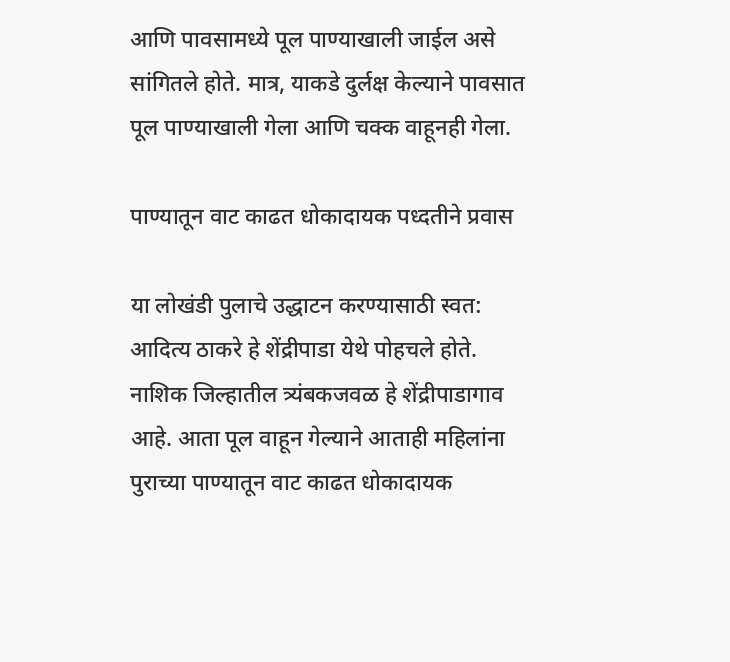आणि पावसामध्ये पूल पाण्याखाली जाईल असे सांगितले होते. मात्र, याकडे दुर्लक्ष केल्याने पावसात पूल पाण्याखाली गेला आणि चक्क वाहूनही गेला.

पाण्यातून वाट काढत धोकादायक पध्दतीने प्रवास

या लोखंडी पुलाचे उद्धाटन करण्यासाठी स्वत: आदित्य ठाकरे हे शेंद्रीपाडा येथे पोहचले होते. नाशिक जिल्हातील त्र्यंबकजवळ हे शेंद्रीपाडागाव आहे. आता पूल वाहून गेल्याने आताही महिलांना पुराच्या पाण्यातून वाट काढत धोकादायक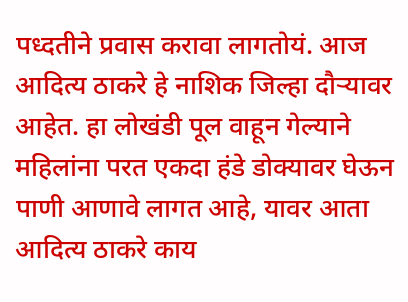पध्दतीने प्रवास करावा लागतोयं. आज आदित्य ठाकरे हे नाशिक जिल्हा दौऱ्यावर आहेत. हा लोखंडी पूल वाहून गेल्याने महिलांना परत एकदा हंडे डोक्यावर घेऊन पाणी आणावे लागत आहे, यावर आता आदित्य ठाकरे काय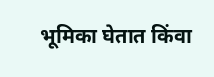भूमिका घेतात किंवा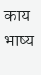काय भाष्य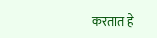करतात हे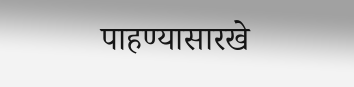पाहण्यासारखे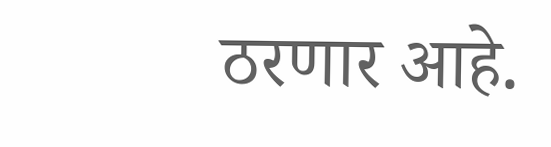ठरणार आहे.